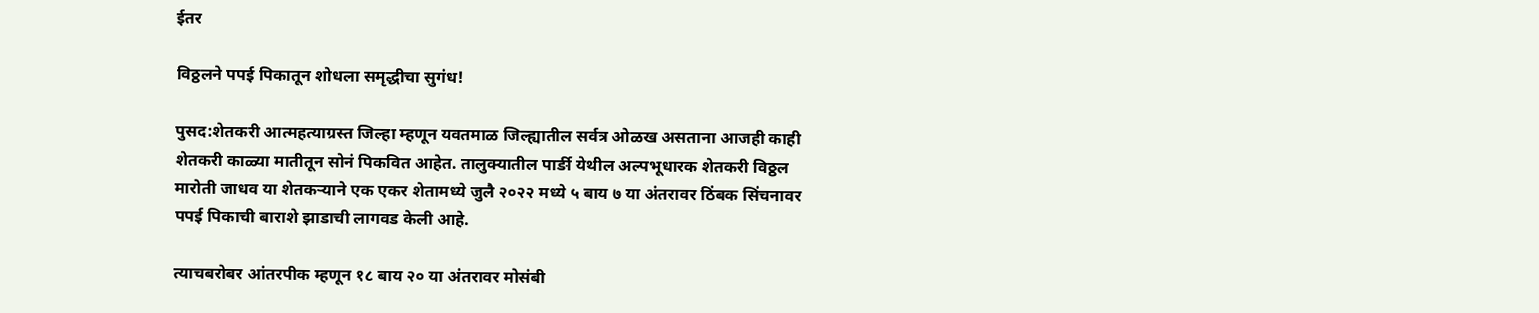ईतर

विठ्ठलने पपई पिकातून शोधला समृद्धीचा सुगंध!

पुसद:शेतकरी आत्महत्याग्रस्त जिल्हा म्हणून यवतमाळ जिल्ह्यातील सर्वत्र ओळख असताना आजही काही शेतकरी काळ्या मातीतून सोनं पिकवित आहेत. तालुक्यातील पार्ङी येथील अल्पभूधारक शेतकरी विठ्ठल मारोती जाधव या शेतकऱ्याने एक एकर शेतामध्ये जुलै २०२२ मध्ये ५ बाय ७ या अंतरावर ठिंबक सिंचनावर पपई पिकाची बाराशे झाडाची लागवड केली आहे.

त्याचबरोबर आंतरपीक म्हणून १८ बाय २० या अंतरावर मोसंबी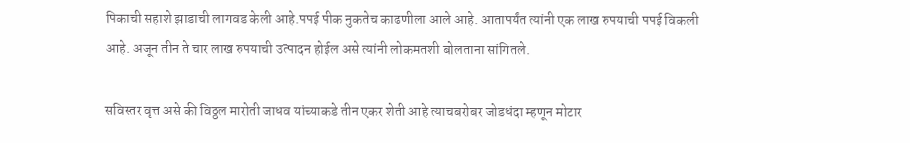पिकाची सहाशे झाडाची लागवड केली आहे.पपई पीक नुकतेच काढणीला आले आहे. आतापर्यंत त्यांनी एक लाख रुपयाची पपई विकली आहे. अजून तीन ते चार लाख रुपयाची उत्पादन होईल असे त्यांनी लोकमतशी बोलताना सांगितले.

सविस्तर वृत्त असे की विठ्ठल मारोती जाधव यांच्याकडे तीन एकर शेती आहे त्याचबरोबर जोडधंदा म्हणून मोटार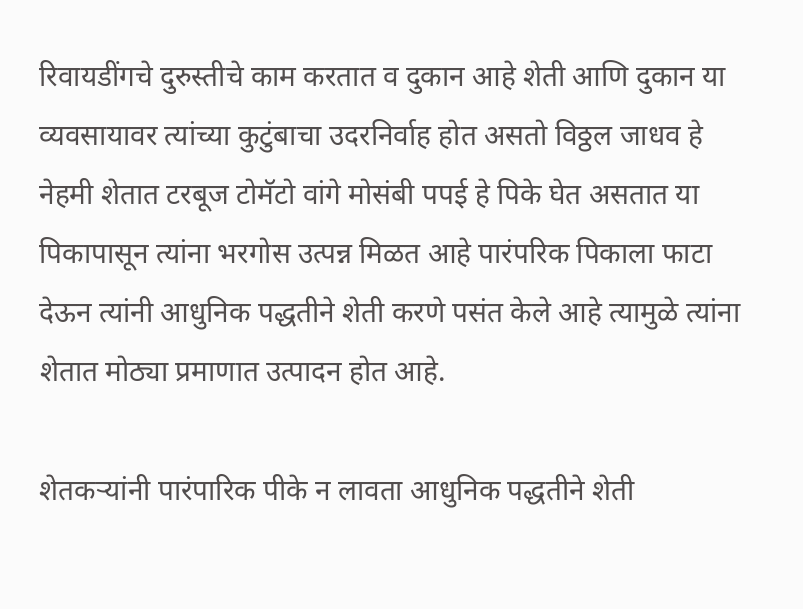रिवायडींगचे दुरुस्तीचे काम करतात व दुकान आहे शेती आणि दुकान या व्यवसायावर त्यांच्या कुटुंबाचा उदरनिर्वाह होत असतो विठ्ठल जाधव हे नेहमी शेतात टरबूज टोमॅटो वांगे मोसंबी पपई हे पिके घेत असतात या पिकापासून त्यांना भरगोस उत्पन्न मिळत आहे पारंपरिक पिकाला फाटा देऊन त्यांनी आधुनिक पद्धतीने शेती करणे पसंत केले आहे त्यामुळे त्यांना शेतात मोठ्या प्रमाणात उत्पादन होत आहे.

शेतकऱ्यांनी पारंपारिक पीके न लावता आधुनिक पद्धतीने शेती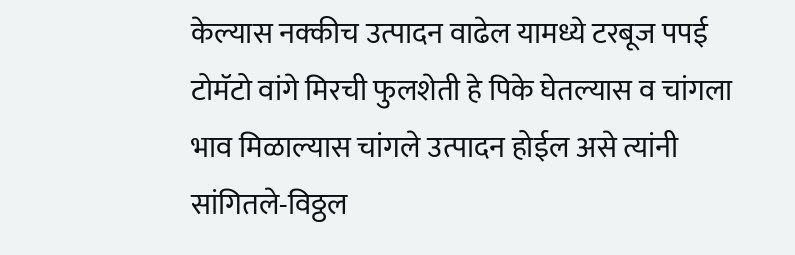केल्यास नक्कीच उत्पादन वाढेल यामध्ये टरबूज पपई टोमॅटो वांगे मिरची फुलशेती हे पिके घेतल्यास व चांगला भाव मिळाल्यास चांगले उत्पादन होईल असे त्यांनी सांगितले-विठ्ठल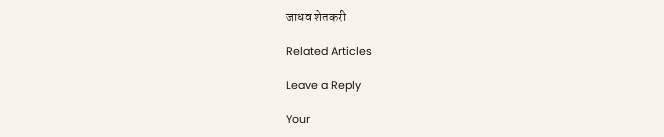जाधव शेतकरी

Related Articles

Leave a Reply

Your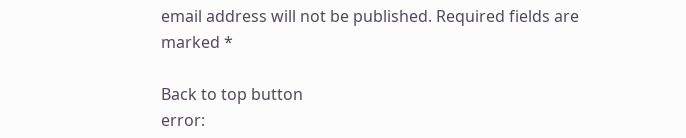email address will not be published. Required fields are marked *

Back to top button
error: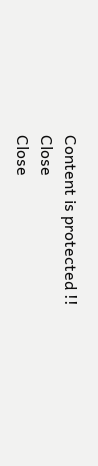Content is protected !!
Close
Close